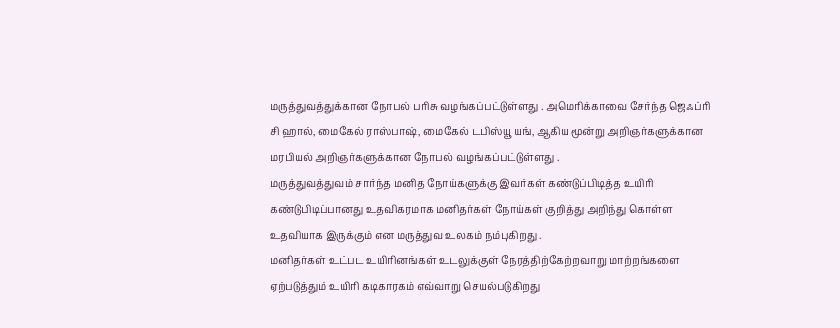மருத்துவத்துக்கான நோபல் பரிசு வழங்கப்பட்டுள்ளது . அமெரிக்காவை சேர்ந்த ஜெஃப்ரி சி ஹால், மைகேல் ராஸ்பாஷ், மைகேல் டபிஸ்யூ யங், ஆகிய மூன்று அறிஞர்களுக்கான மரபியல் அறிஞர்களுக்கான நோபல் வழங்கப்பட்டுள்ளது .
மருத்துவத்துவம் சார்ந்த மனித நோய்களுக்கு இவர்கள் கண்டுப்பிடித்த உயிரி கண்டுபிடிப்பானது உதவிகரமாக மனிதர்கள் நோய்கள் குறித்து அறிந்து கொள்ள உதவியாக இருக்கும் என மருத்துவ உலகம் நம்புகிறது .
மனிதர்கள் உட்பட உயிரினங்கள் உடலுக்குள் நேரத்திற்கேற்றவாறு மாற்றங்களை ஏற்படுத்தும் உயிரி கடிகாரகம் எவ்வாறு செயல்படுகிறது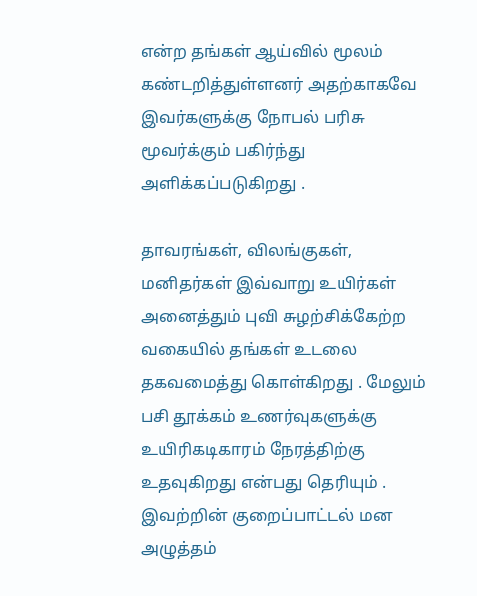என்ற தங்கள் ஆய்வில் மூலம் கண்டறித்துள்ளனர் அதற்காகவே இவர்களுக்கு நோபல் பரிசு மூவர்க்கும் பகிர்ந்து அளிக்கப்படுகிறது .

தாவரங்கள், விலங்குகள், மனிதர்கள் இவ்வாறு உயிர்கள் அனைத்தும் புவி சுழற்சிக்கேற்ற வகையில் தங்கள் உடலை தகவமைத்து கொள்கிறது . மேலும் பசி தூக்கம் உணர்வுகளுக்கு உயிரிகடிகாரம் நேரத்திற்கு உதவுகிறது என்பது தெரியும் . இவற்றின் குறைப்பாட்டல் மன அழுத்தம்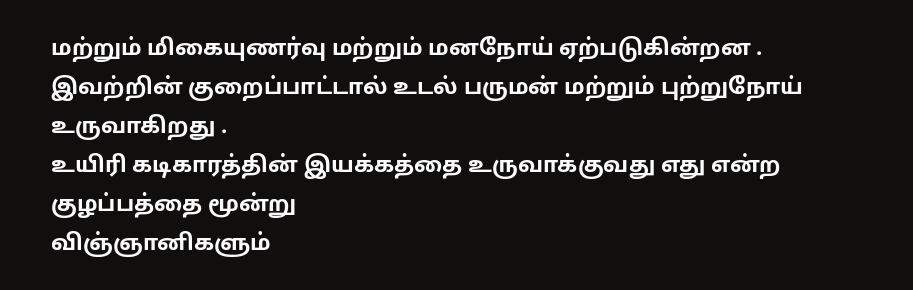மற்றும் மிகையுணர்வு மற்றும் மனநோய் ஏற்படுகின்றன . இவற்றின் குறைப்பாட்டால் உடல் பருமன் மற்றும் புற்றுநோய் உருவாகிறது .
உயிரி கடிகாரத்தின் இயக்கத்தை உருவாக்குவது எது என்ற குழப்பத்தை மூன்று
விஞ்ஞானிகளும்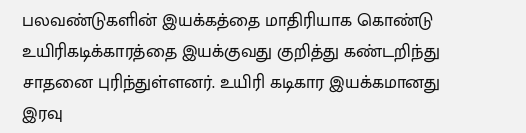பலவண்டுகளின் இயக்கத்தை மாதிரியாக கொண்டு உயிரிகடிக்காரத்தை இயக்குவது குறித்து கண்டறிந்து சாதனை புரிந்துள்ளனர். உயிரி கடிகார இயக்கமானது இரவு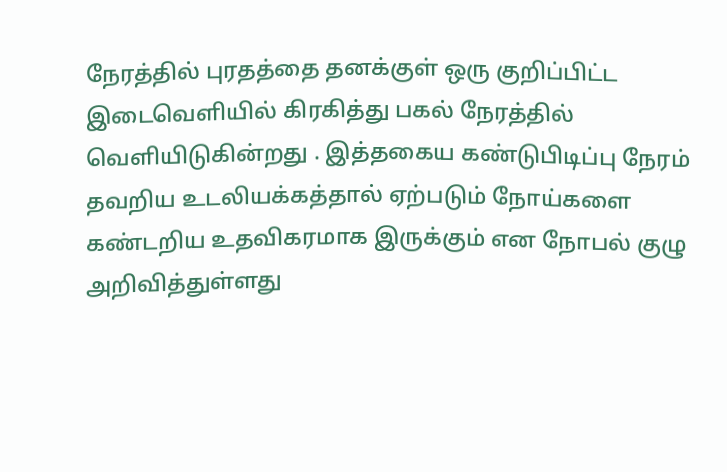நேரத்தில் புரதத்தை தனக்குள் ஒரு குறிப்பிட்ட இடைவெளியில் கிரகித்து பகல் நேரத்தில் வெளியிடுகின்றது . இத்தகைய கண்டுபிடிப்பு நேரம் தவறிய உடலியக்கத்தால் ஏற்படும் நோய்களை கண்டறிய உதவிகரமாக இருக்கும் என நோபல் குழு அறிவித்துள்ளது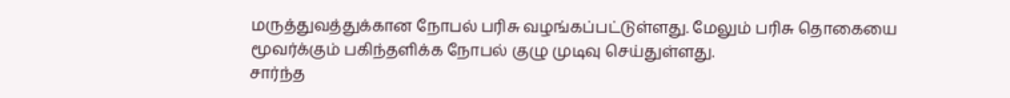மருத்துவத்துக்கான நோபல் பரிசு வழங்கப்பட்டுள்ளது. மேலும் பரிசு தொகையை மூவர்க்கும் பகிந்தளிக்க நோபல் குழு முடிவு செய்துள்ளது.
சார்ந்த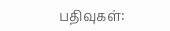பதிவுகள்: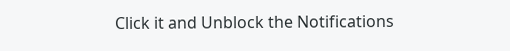Click it and Unblock the Notifications